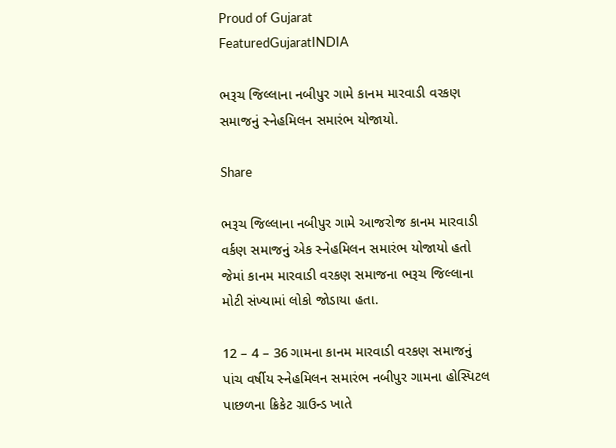Proud of Gujarat
FeaturedGujaratINDIA

ભરૂચ જિલ્લાના નબીપુર ગામે કાનમ મારવાડી વરકણ સમાજનું સ્નેહમિલન સમારંભ યોજાયો.

Share

ભરૂચ જિલ્લાના નબીપુર ગામે આજરોજ કાનમ મારવાડી વર્કણ સમાજનું એક સ્નેહમિલન સમારંભ યોજાયો હતો જેમાં કાનમ મારવાડી વરકણ સમાજના ભરૂચ જિલ્લાના મોટી સંખ્યામાં લોકો જોડાયા હતા.

12 – 4 – 36 ગામના કાનમ મારવાડી વરકણ સમાજનું પાંચ વર્ષીય સ્નેહમિલન સમારંભ નબીપુર ગામના હોસ્પિટલ પાછળના ક્રિકેટ ગ્રાઉન્ડ ખાતે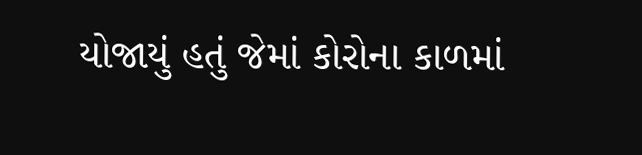યોજાયું હતું જેમાં કોરોના કાળમાં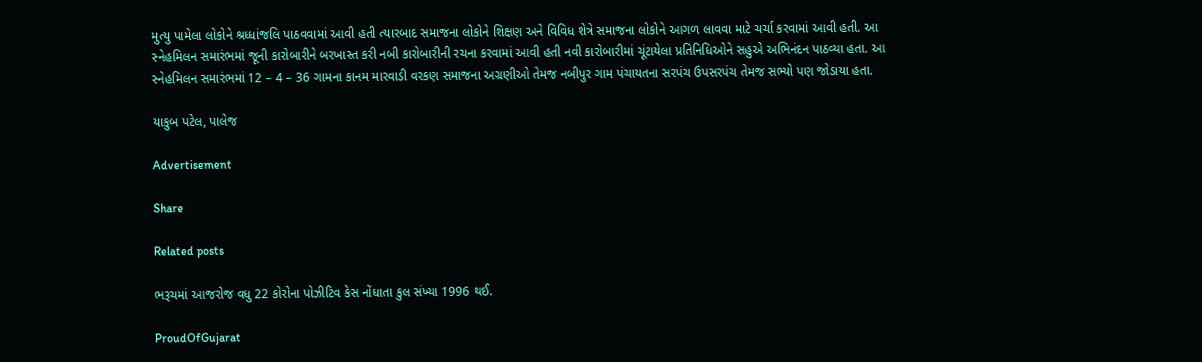મુત્યુ પામેલા લોકોને શ્રધ્ધાંજલિ પાઠવવામાં આવી હતી ત્યારબાદ સમાજના લોકોને શિક્ષણ અને વિવિધ શેત્રે સમાજના લોકોને આગળ લાવવા માટે ચર્ચા કરવામાં આવી હતી. આ સ્નેહમિલન સમારંભમાં જૂની કારોબારીને બરખાસ્ત કરી નબી કારોબારીની રચના કરવામાં આવી હતી નવી કારોબારીમાં ચૂંટાયેલા પ્રતિનિધિઓને સહુએ અભિનંદન પાઠવ્યા હતા. આ સ્નેહમિલન સમારંભમાં 12 – 4 – 36 ગામના કાનમ મારવાડી વરકણ સમાજના અગ્રણીઓ તેમજ નબીપુર ગામ પંચાયતના સરપંચ ઉપસરપંચ તેમજ સભ્યો પણ જોડાયા હતા.

યાકુબ પટેલ, પાલેજ

Advertisement

Share

Related posts

ભરૂચમાં આજરોજ વધુ 22 કોરોના પોઝીટિવ કેસ નોંધાતા કુલ સંખ્યા 1996 થઈ.

ProudOfGujarat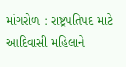માંગરોળ : રાષ્ટ્રપતિપદ માટે આદિવાસી મહિલાને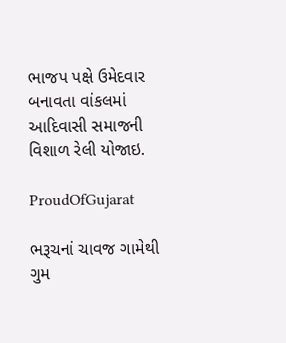ભાજપ પક્ષે ઉમેદવાર બનાવતા વાંકલમાં આદિવાસી સમાજની વિશાળ રેલી યોજાઇ.

ProudOfGujarat

ભરૂચનાં ચાવજ ગામેથી ગુમ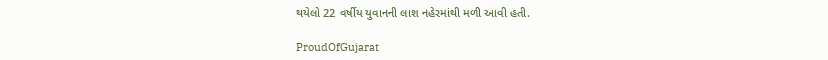થયેલો 22 વર્ષીય યુવાનની લાશ નહેરમાંથી મળી આવી હતી.

ProudOfGujarat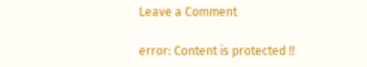Leave a Comment

error: Content is protected !!